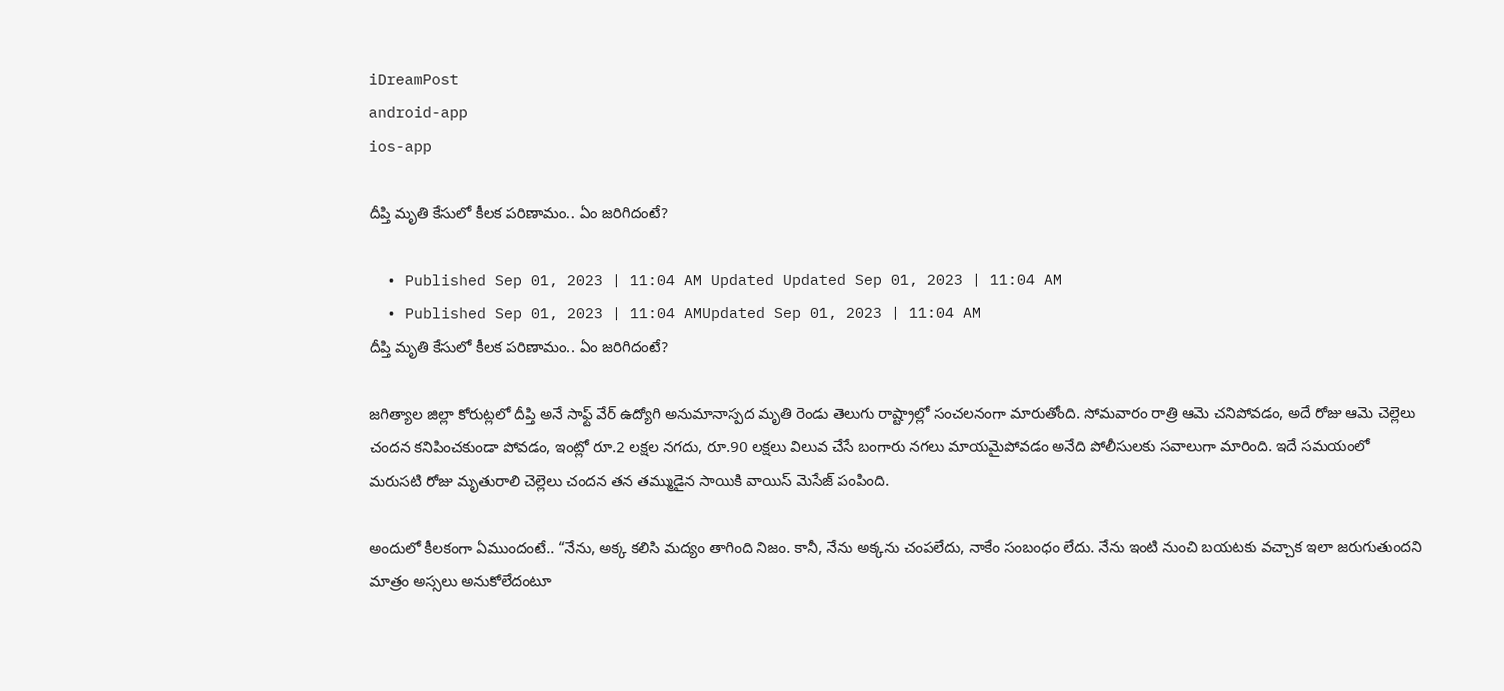iDreamPost
android-app
ios-app

దీప్తి మృతి కేసులో కీలక పరిణామం.. ఏం జరిగిదంటే?

  • Published Sep 01, 2023 | 11:04 AM Updated Updated Sep 01, 2023 | 11:04 AM
  • Published Sep 01, 2023 | 11:04 AMUpdated Sep 01, 2023 | 11:04 AM
దీప్తి మృతి కేసులో కీలక పరిణామం.. ఏం జరిగిదంటే?

జగిత్యాల జిల్లా కోరుట్లలో దీప్తి అనే సాఫ్ట్ వేర్ ఉద్యోగి అనుమానాస్పద మృతి రెండు తెలుగు రాష్ట్రాల్లో సంచలనంగా మారుతోంది. సోమవారం రాత్రి ఆమె చనిపోవడం, అదే రోజు ఆమె చెల్లెలు చందన కనిపించకుండా పోవడం, ఇంట్లో రూ.2 లక్షల నగదు, రూ.90 లక్షలు విలువ చేసే బంగారు నగలు మాయమైపోవడం అనేది పోలీసులకు సవాలుగా మారింది. ఇదే సమయంలో మరుసటి రోజు మృతురాలి చెల్లెలు చందన తన తమ్ముడైన సాయికి వాయిస్ మెసేజ్ పంపింది.

అందులో కీలకంగా ఏముందంటే.. “నేను, అక్క కలిసి మద్యం తాగింది నిజం. కానీ, నేను అక్కను చంపలేదు, నాకేం సంబంధం లేదు. నేను ఇంటి నుంచి బయటకు వచ్చాక ఇలా జరుగుతుందని మాత్రం అస్సలు అనుకోలేదంటూ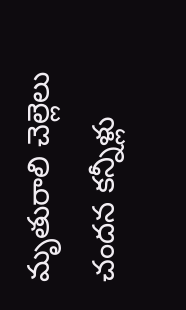మృతురాలి చెల్లెలు చందన కన్నీళ్లు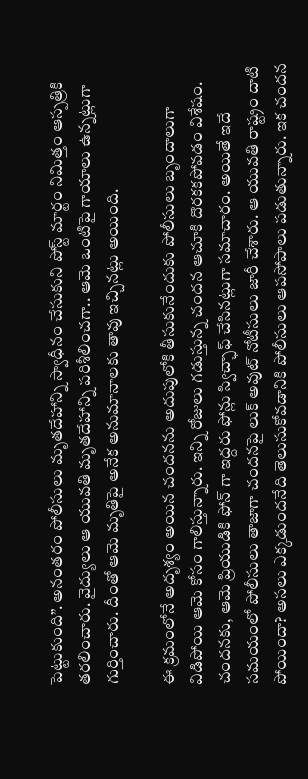పెట్టుకుంది”. అనంతరం పోలీసులు మృతదేహాన్ని స్వాధీనం చేసుకుని పోస్ట్ మార్టం నిమిత్తం ఆస్పత్రికి తరలించారు. వైద్యులు ఆ యువతి మృతదేహాన్ని పరిశీలించగా.. ఆమె ఒంటిపై గాయాలు ఉన్నట్లుగా గుర్తించారు. దీంతో ఆమె మృతిపై అనేక అనుమానాలకు తావు ఇచ్చినట్లు అయింది.

ఈ క్రమంలోనే అదృశ్యం అయిన చందనను అదుపులోకి తీసుకునేందుకు పోలీసులు బృందాలుగా విడిపోయి ఆమె కోసం గాలిస్తున్నారు. ఇన్ని రోజులు గడుస్తున్న చందన ఆచూకి దొరకకపోవడం విశేషం. చందనకు, ఆమె ప్రియుడికి ఫోన్ గా ఇద్దరు ఫోన్లు స్విచ్ఛాఫ్ చేసినట్లుగా సమాచారం. అయితే ఇదే సమయంలో పోలీసులు తాజాగా చందనపై లుక్ అవుట్ నోటీసులు జారీ చేశారు. ఆ యువతి రాష్ట్రం దాటి పోయిందా? అసలు ఎక్కడుందనేది తెలుసుకోవడానికి పోలీసులు ఆపసోపాలు పడుతున్నారు. ఇక చందన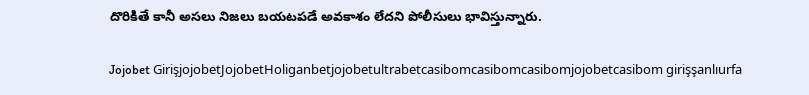దొరికితే కానీ అసలు నిజలు బయటపడే అవకాశం లేదని పోలీసులు భావిస్తున్నారు.

Jojobet GirişjojobetJojobetHoliganbetjojobetultrabetcasibomcasibomcasibomjojobetcasibom girişşanlıurfa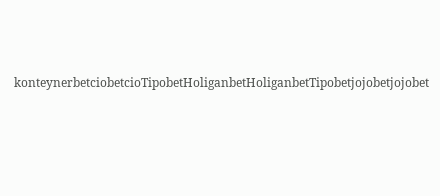konteynerbetciobetcioTipobetHoliganbetHoliganbetTipobetjojobetjojobet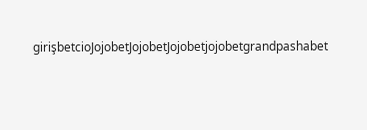girişbetcioJojobetJojobetJojobetjojobetgrandpashabet